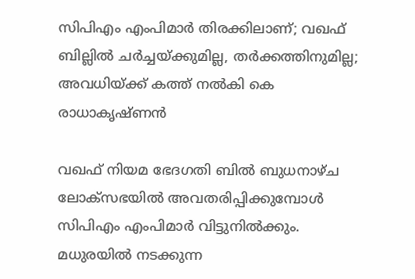സിപിഎം എംപിമാര്‍ തിരക്കിലാണ്; വഖഫ് ബില്ലില്‍ ചര്‍ച്ചയ്ക്കുമില്ല, തര്‍ക്കത്തിനുമില്ല; അവധിയ്ക്ക് കത്ത് നല്‍കി കെ രാധാകൃഷ്ണന്‍

വഖഫ് നിയമ ഭേദഗതി ബില്‍ ബുധനാഴ്ച ലോക്‌സഭയില്‍ അവതരിപ്പിക്കുമ്പോള്‍ സിപിഎം എംപിമാര്‍ വിട്ടുനില്‍ക്കും. മധുരയില്‍ നടക്കുന്ന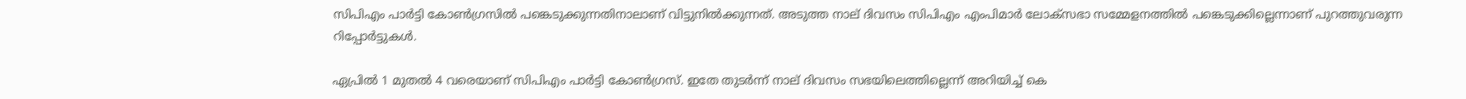സിപിഎം പാര്‍ട്ടി കോണ്‍ഗ്രസില്‍ പങ്കെടുക്കുന്നതിനാലാണ് വിട്ടുനില്‍ക്കുന്നത്. അടുത്ത നാല് ദിവസം സിപിഎം എംപിമാര്‍ ലോക്‌സഭാ സമ്മേളനത്തില്‍ പങ്കെടുക്കില്ലെന്നാണ് പുറത്തുവരുന്ന റിപ്പോര്‍ട്ടുകള്‍.

ഏപ്രില്‍ 1 മുതല്‍ 4 വരെയാണ് സിപിഎം പാര്‍ട്ടി കോണ്‍ഗ്രസ്. ഇതേ തുടര്‍ന്ന് നാല് ദിവസം സഭയിലെത്തില്ലെന്ന് അറിയിച്ച് കെ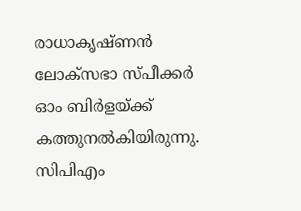രാധാകൃഷ്ണന്‍ ലോക്സഭാ സ്പീക്കര്‍ ഓം ബിര്‍ളയ്ക്ക് കത്തുനല്‍കിയിരുന്നു. സിപിഎം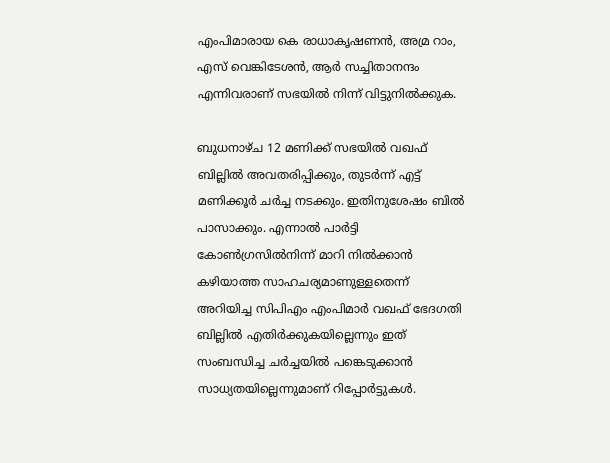എംപിമാരായ കെ രാധാകൃഷണന്‍, അമ്ര റാം, എസ് വെങ്കിടേശന്‍, ആര്‍ സച്ചിതാനന്ദം എന്നിവരാണ് സഭയില്‍ നിന്ന് വിട്ടുനില്‍ക്കുക.

ബുധനാഴ്ച 12 മണിക്ക് സഭയില്‍ വഖഫ് ബില്ലില്‍ അവതരിപ്പിക്കും, തുടര്‍ന്ന് എട്ട് മണിക്കൂര്‍ ചര്‍ച്ച നടക്കും. ഇതിനുശേഷം ബില്‍ പാസാക്കും. എന്നാല്‍ പാര്‍ട്ടി കോണ്‍ഗ്രസില്‍നിന്ന് മാറി നില്‍ക്കാന്‍ കഴിയാത്ത സാഹചര്യമാണുള്ളതെന്ന് അറിയിച്ച സിപിഎം എംപിമാര്‍ വഖഫ് ഭേദഗതി ബില്ലില്‍ എതിര്‍ക്കുകയില്ലെന്നും ഇത് സംബന്ധിച്ച ചര്‍ച്ചയില്‍ പങ്കെടുക്കാന്‍ സാധ്യതയില്ലെന്നുമാണ് റിപ്പോര്‍ട്ടുകള്‍.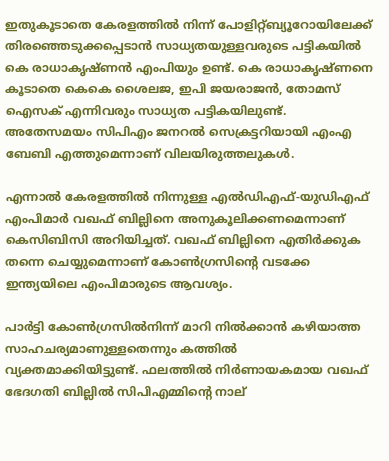ഇതുകൂടാതെ കേരളത്തില്‍ നിന്ന് പോളിറ്റ്ബ്യൂറോയിലേക്ക് തിരഞ്ഞെടുക്കപ്പെടാന്‍ സാധ്യതയുള്ളവരുടെ പട്ടികയില്‍ കെ രാധാകൃഷ്ണന്‍ എംപിയും ഉണ്ട്. കെ രാധാകൃഷ്ണനെ കൂടാതെ കെകെ ശൈലജ, ഇപി ജയരാജന്‍, തോമസ് ഐസക് എന്നിവരും സാധ്യത പട്ടികയിലുണ്ട്. അതേസമയം സിപിഎം ജനറല്‍ സെക്രട്ടറിയായി എംഎ ബേബി എത്തുമെന്നാണ് വിലയിരുത്തലുകള്‍.

എന്നാല്‍ കേരളത്തില്‍ നിന്നുള്ള എല്‍ഡിഎഫ്-യുഡിഎഫ് എംപിമാര്‍ വഖഫ് ബില്ലിനെ അനുകൂലിക്കണമെന്നാണ് കെസിബിസി അറിയിച്ചത്. വഖഫ് ബില്ലിനെ എതിര്‍ക്കുക തന്നെ ചെയ്യുമെന്നാണ് കോണ്‍ഗ്രസിന്റെ വടക്കേ ഇന്ത്യയിലെ എംപിമാരുടെ ആവശ്യം.

പാര്‍ട്ടി കോണ്‍ഗ്രസില്‍നിന്ന് മാറി നില്‍ക്കാന്‍ കഴിയാത്ത സാഹചര്യമാണുള്ളതെന്നും കത്തില്‍ വ്യക്തമാക്കിയിട്ടുണ്ട്. ഫലത്തില്‍ നിര്‍ണായകമായ വഖഫ് ഭേദഗതി ബില്ലില്‍ സിപിഎമ്മിന്റെ നാല്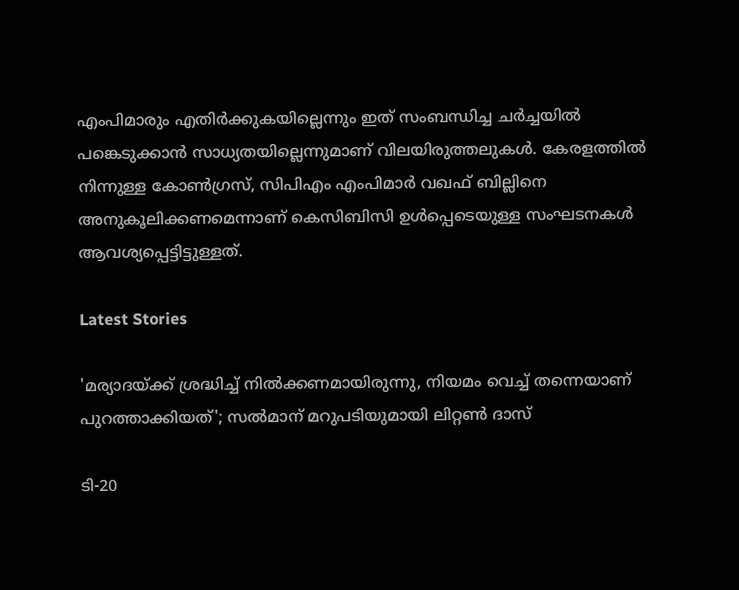എംപിമാരും എതിര്‍ക്കുകയില്ലെന്നും ഇത് സംബന്ധിച്ച ചര്‍ച്ചയില്‍ പങ്കെടുക്കാന്‍ സാധ്യതയില്ലെന്നുമാണ് വിലയിരുത്തലുകള്‍. കേരളത്തില്‍ നിന്നുള്ള കോണ്‍ഗ്രസ്, സിപിഎം എംപിമാര്‍ വഖഫ് ബില്ലിനെ അനുകൂലിക്കണമെന്നാണ് കെസിബിസി ഉള്‍പ്പെടെയുള്ള സംഘടനകള്‍ ആവശ്യപ്പെട്ടിട്ടുള്ളത്.

Latest Stories

'മര്യാദയ്ക്ക് ശ്രദ്ധിച്ച് നിൽക്കണമായിരുന്നു, നിയമം വെച്ച് തന്നെയാണ് പുറത്താക്കിയത്'; സൽമാന് മറുപടിയുമായി ലിറ്റൺ ദാസ്

ടി-20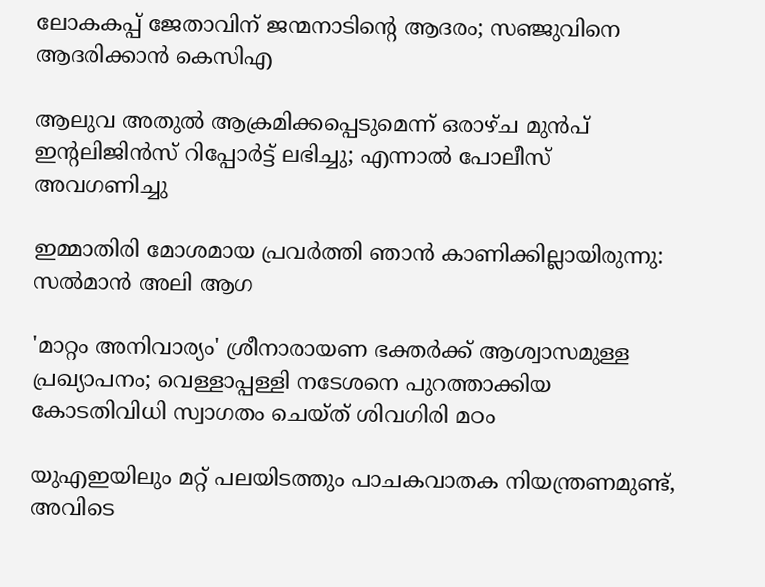ലോകകപ്പ് ജേതാവിന് ജന്മനാടിന്റെ ആദരം; സഞ്ജുവിനെ ആദരിക്കാൻ കെസിഎ

ആലുവ അതുൽ ആക്രമിക്കപ്പെടുമെന്ന് ഒരാഴ്ച മുൻപ് ഇന്റലിജിൻസ് റിപ്പോർട്ട് ലഭിച്ചു; എന്നാൽ പോലീസ് അവഗണിച്ചു

ഇമ്മാതിരി മോശമായ പ്രവർത്തി ഞാൻ കാണിക്കില്ലായിരുന്നു: സല്‍മാന്‍ അലി ആഗ

'മാറ്റം അനിവാര്യം' ശ്രീനാരായണ ഭക്തര്‍ക്ക് ആശ്വാസമുള്ള പ്രഖ്യാപനം; വെള്ളാപ്പള്ളി നടേശനെ പുറത്താക്കിയ കോടതിവിധി സ്വാഗതം ചെയ്ത് ശിവഗിരി മഠം

യുഎഇയിലും മറ്റ് പലയിടത്തും പാചകവാതക നിയന്ത്രണമുണ്ട്, അവിടെ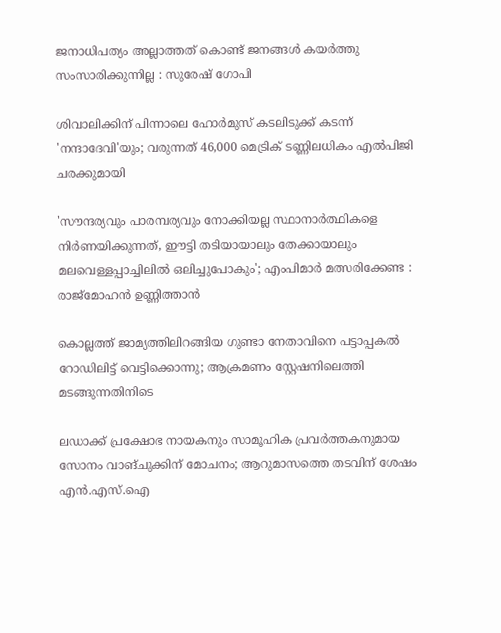ജനാധിപത്യം അല്ലാത്തത് കൊണ്ട് ജനങ്ങൾ കയർത്തു സംസാരിക്കുന്നില്ല : സുരേഷ് ഗോപി

ശിവാലിക്കിന് പിന്നാലെ ഹോർമുസ് കടലിടുക്ക് കടന്ന് 'നന്ദാദേവി'യും; വരുന്നത് 46,000 മെട്രിക് ടണ്ണിലധികം എൽപിജി ചരക്കുമായി

'സൗന്ദര്യവും പാരമ്പര്യവും നോക്കിയല്ല സ്ഥാനാര്‍ത്ഥികളെ നിര്‍ണയിക്കുന്നത്, ഈട്ടി തടിയായാലും തേക്കായാലും മലവെള്ളപ്പാച്ചിലിൽ ഒലിച്ചുപോകും'; എംപിമാർ മത്സരിക്കേണ്ട : രാജ്‌മോഹൻ ഉണ്ണിത്താന്‍

കൊല്ലത്ത് ജാമ്യത്തിലിറങ്ങിയ ഗുണ്ടാ നേതാവിനെ പട്ടാപ്പകൽ റോഡിലിട്ട് വെട്ടിക്കൊന്നു; ആക്രമണം സ്റ്റേഷനിലെത്തി മടങ്ങുന്നതിനിടെ

ലഡാക്ക് പ്രക്ഷോഭ നായകനും സാമൂഹിക പ്രവർത്തകനുമായ സോനം വാങ്ചുക്കിന് മോചനം; ആറുമാസത്തെ തടവിന് ശേഷം എന്‍.എസ്.ഐ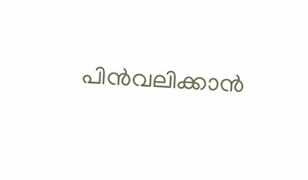പിൻവലിക്കാൻ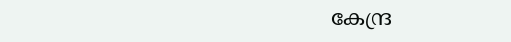കേന്ദ്ര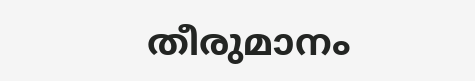തീരുമാനം